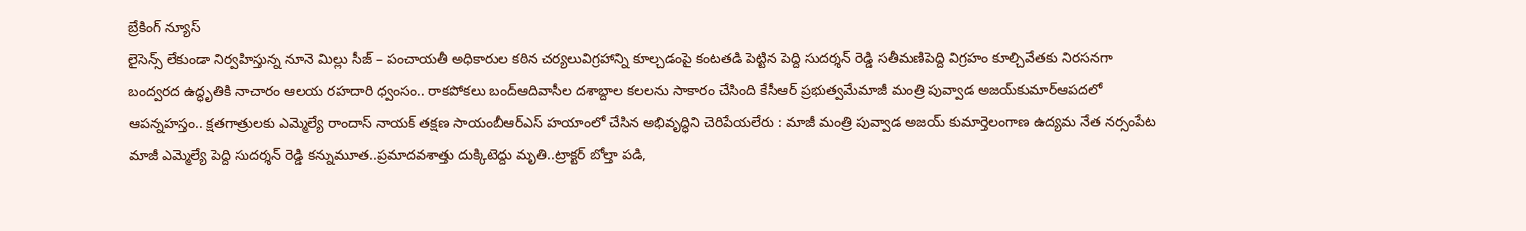బ్రేకింగ్ న్యూస్
లైసెన్స్ లేకుండా నిర్వహిస్తున్న నూనె మిల్లు సీజ్ – పంచాయతీ అధికారుల కఠిన చర్యలువిగ్రహాన్ని కూల్చడంపై కంటతడి పెట్టిన పెద్ది సుదర్శన్ రెడ్డి సతీమణిపెద్ది విగ్రహం కూల్చివేతకు నిరసనగా బంద్వరద ఉద్ధృతికి నాచారం ఆలయ రహదారి ధ్వంసం.. రాకపోకలు బంద్ఆదివాసీల దశాబ్దాల కలలను సాకారం చేసింది కేసీఆర్‌ ప్రభుత్వమేమాజీ మంత్రి పువ్వాడ అజయ్‌కుమార్ఆపదలో ఆపన్నహస్తం.. క్షతగాత్రులకు ఎమ్మెల్యే రాందాస్ నాయక్ తక్షణ సాయంబీఆర్ఎస్ హయాంలో చేసిన అభివృద్ధిని చెరిపేయలేరు : మాజీ మంత్రి పువ్వాడ అజయ్ కుమార్తెలంగాణ ఉద్యమ నేత నర్సంపేట మాజీ ఎమ్మెల్యే పెద్ది సుదర్శన్ రెడ్డి కన్నుమూత..ప్రమాదవశాత్తు దుక్కిటెద్దు మృతి..ట్రాక్టర్ బోల్తా పడి,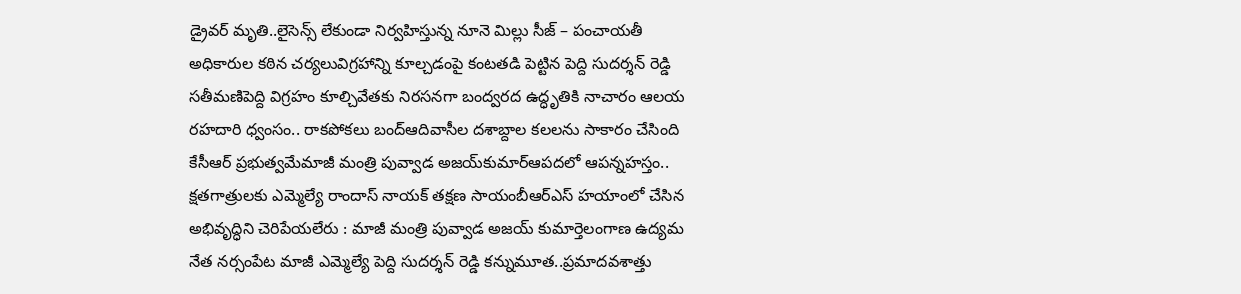డ్రైవర్ మృతి..లైసెన్స్ లేకుండా నిర్వహిస్తున్న నూనె మిల్లు సీజ్ – పంచాయతీ అధికారుల కఠిన చర్యలువిగ్రహాన్ని కూల్చడంపై కంటతడి పెట్టిన పెద్ది సుదర్శన్ రెడ్డి సతీమణిపెద్ది విగ్రహం కూల్చివేతకు నిరసనగా బంద్వరద ఉద్ధృతికి నాచారం ఆలయ రహదారి ధ్వంసం.. రాకపోకలు బంద్ఆదివాసీల దశాబ్దాల కలలను సాకారం చేసింది కేసీఆర్‌ ప్రభుత్వమేమాజీ మంత్రి పువ్వాడ అజయ్‌కుమార్ఆపదలో ఆపన్నహస్తం.. క్షతగాత్రులకు ఎమ్మెల్యే రాందాస్ నాయక్ తక్షణ సాయంబీఆర్ఎస్ హయాంలో చేసిన అభివృద్ధిని చెరిపేయలేరు : మాజీ మంత్రి పువ్వాడ అజయ్ కుమార్తెలంగాణ ఉద్యమ నేత నర్సంపేట మాజీ ఎమ్మెల్యే పెద్ది సుదర్శన్ రెడ్డి కన్నుమూత..ప్రమాదవశాత్తు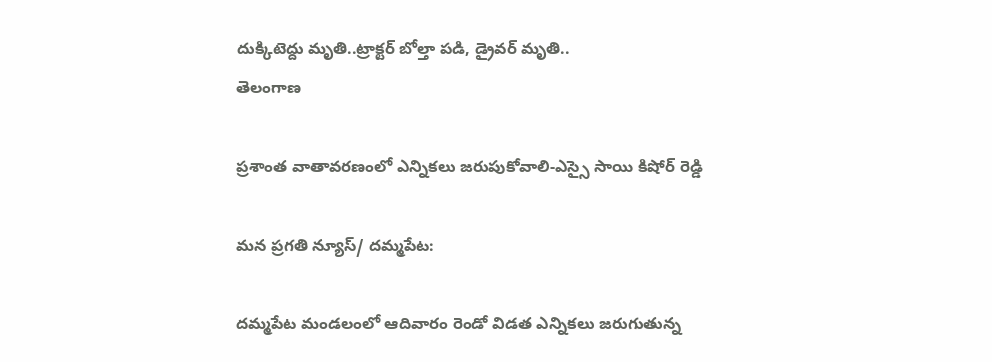దుక్కిటెద్దు మృతి..ట్రాక్టర్ బోల్తా పడి, డ్రైవర్ మృతి..
తెలంగాణ

ప్రశాంత వాతావరణంలో ఎన్నికలు జరుపుకోవాలి-ఎస్సై సాయి కిషోర్ రెడ్డి

మన ప్రగతి న్యూస్/ దమ్మపేట:

దమ్మపేట మండలంలో ఆదివారం రెండో విడత ఎన్నికలు జరుగుతున్న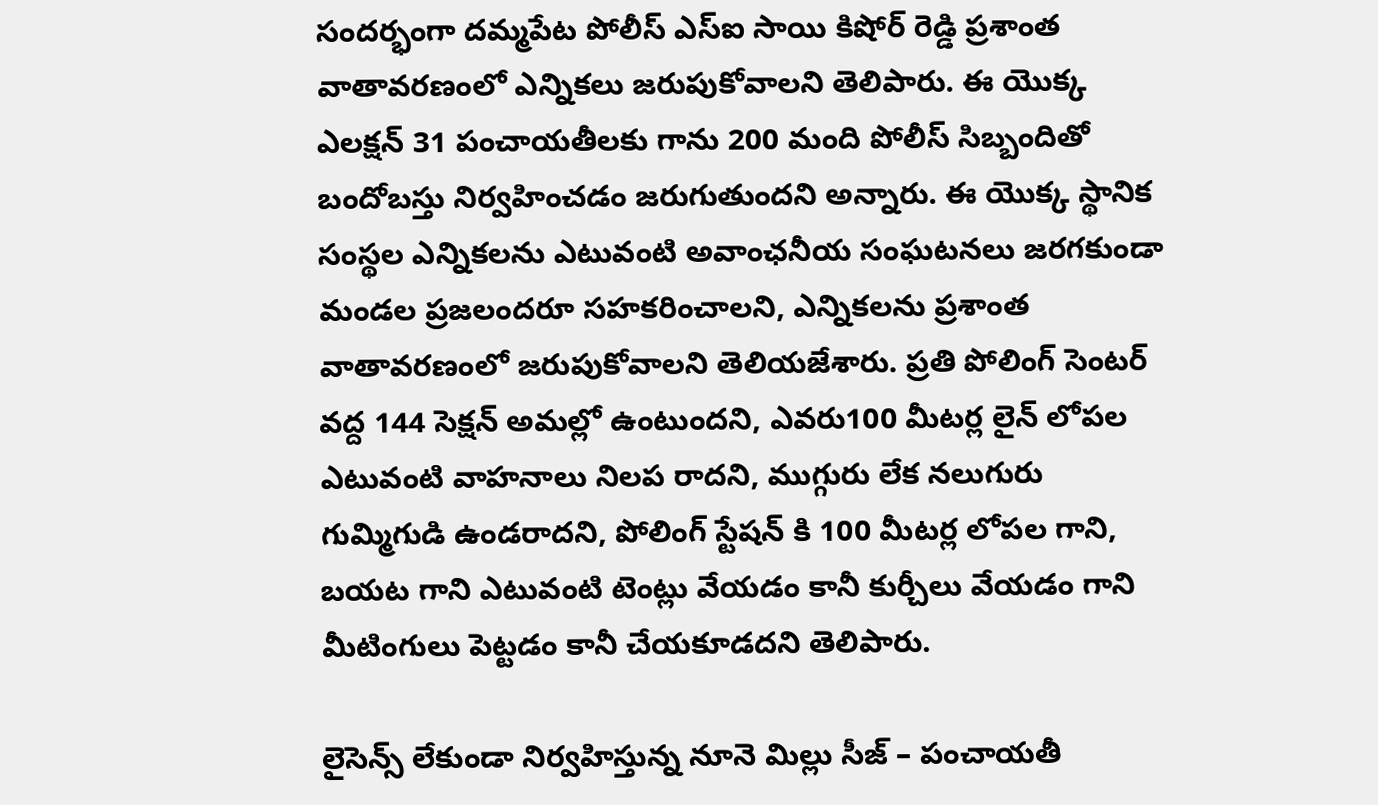సందర్భంగా దమ్మపేట పోలీస్ ఎస్ఐ సాయి కిషోర్ రెడ్డి ప్రశాంత వాతావరణంలో ఎన్నికలు జరుపుకోవాలని తెలిపారు. ఈ యొక్క ఎలక్షన్ 31 పంచాయతీలకు గాను 200 మంది పోలీస్ సిబ్బందితో బందోబస్తు నిర్వహించడం జరుగుతుందని అన్నారు. ఈ యొక్క స్థానిక సంస్థల ఎన్నికలను ఎటువంటి అవాంఛనీయ సంఘటనలు జరగకుండా మండల ప్రజలందరూ సహకరించాలని, ఎన్నికలను ప్రశాంత వాతావరణంలో జరుపుకోవాలని తెలియజేశారు. ప్రతి పోలింగ్ సెంటర్ వద్ద 144 సెక్షన్ అమల్లో ఉంటుందని, ఎవరు100 మీటర్ల లైన్ లోపల ఎటువంటి వాహనాలు నిలప రాదని, ముగ్గురు లేక నలుగురు గుమ్మిగుడి ఉండరాదని, పోలింగ్ స్టేషన్ కి 100 మీటర్ల లోపల గాని, బయట గాని ఎటువంటి టెంట్లు వేయడం కానీ కుర్చీలు వేయడం గాని మీటింగులు పెట్టడం కానీ చేయకూడదని తెలిపారు.

లైసెన్స్ లేకుండా నిర్వహిస్తున్న నూనె మిల్లు సీజ్ – పంచాయతీ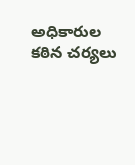అధికారుల కఠిన చర్యలు